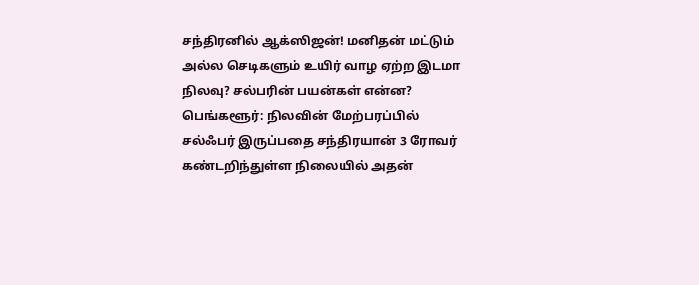சந்திரனில் ஆக்ஸிஜன்! மனிதன் மட்டும் அல்ல செடிகளும் உயிர் வாழ ஏற்ற இடமா நிலவு? சல்பரின் பயன்கள் என்ன?
பெங்களூர்: நிலவின் மேற்பரப்பில் சல்ஃபர் இருப்பதை சந்திரயான் 3 ரோவர் கண்டறிந்துள்ள நிலையில் அதன்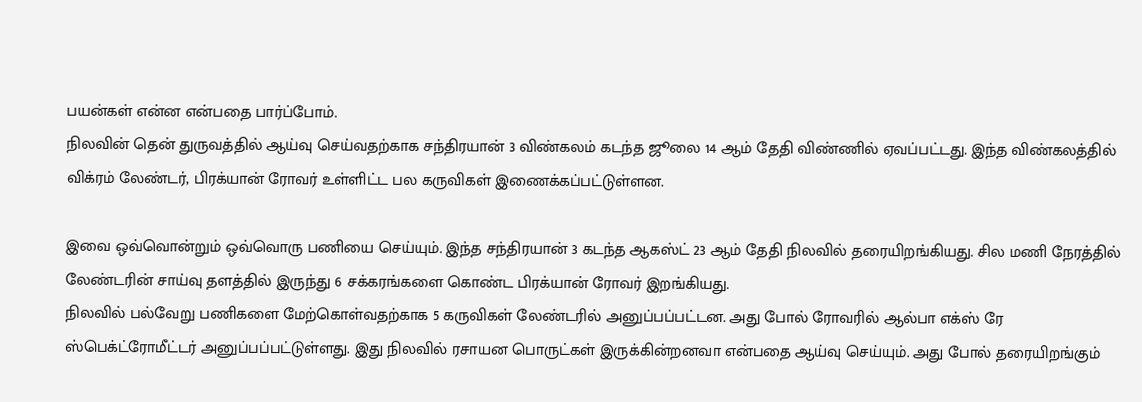பயன்கள் என்ன என்பதை பார்ப்போம்.
நிலவின் தென் துருவத்தில் ஆய்வு செய்வதற்காக சந்திரயான் 3 விண்கலம் கடந்த ஜூலை 14 ஆம் தேதி விண்ணில் ஏவப்பட்டது. இந்த விண்கலத்தில் விக்ரம் லேண்டர், பிரக்யான் ரோவர் உள்ளிட்ட பல கருவிகள் இணைக்கப்பட்டுள்ளன.

இவை ஒவ்வொன்றும் ஒவ்வொரு பணியை செய்யும். இந்த சந்திரயான் 3 கடந்த ஆகஸ்ட் 23 ஆம் தேதி நிலவில் தரையிறங்கியது. சில மணி நேரத்தில் லேண்டரின் சாய்வு தளத்தில் இருந்து 6 சக்கரங்களை கொண்ட பிரக்யான் ரோவர் இறங்கியது.
நிலவில் பல்வேறு பணிகளை மேற்கொள்வதற்காக 5 கருவிகள் லேண்டரில் அனுப்பப்பட்டன. அது போல் ரோவரில் ஆல்பா எக்ஸ் ரே ஸ்பெக்ட்ரோமீட்டர் அனுப்பப்பட்டுள்ளது. இது நிலவில் ரசாயன பொருட்கள் இருக்கின்றனவா என்பதை ஆய்வு செய்யும். அது போல் தரையிறங்கும்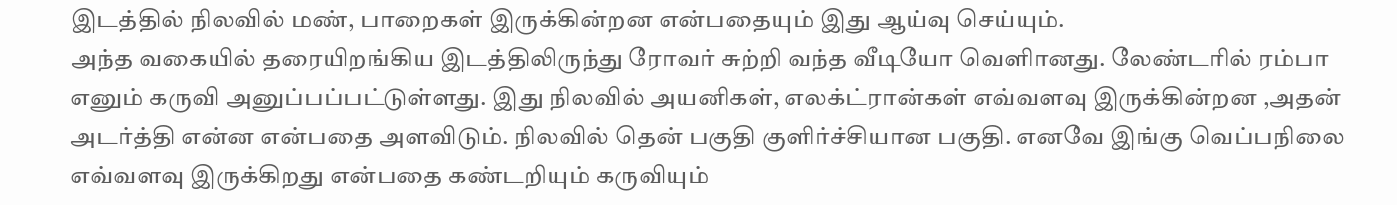இடத்தில் நிலவில் மண், பாறைகள் இருக்கின்றன என்பதையும் இது ஆய்வு செய்யும்.
அந்த வகையில் தரையிறங்கிய இடத்திலிருந்து ரோவர் சுற்றி வந்த வீடியோ வெளிானது. லேண்டரில் ரம்பா எனும் கருவி அனுப்பப்பட்டுள்ளது. இது நிலவில் அயனிகள், எலக்ட்ரான்கள் எவ்வளவு இருக்கின்றன ,அதன் அடர்த்தி என்ன என்பதை அளவிடும். நிலவில் தென் பகுதி குளிர்ச்சியான பகுதி. எனவே இங்கு வெப்பநிலை எவ்வளவு இருக்கிறது என்பதை கண்டறியும் கருவியும்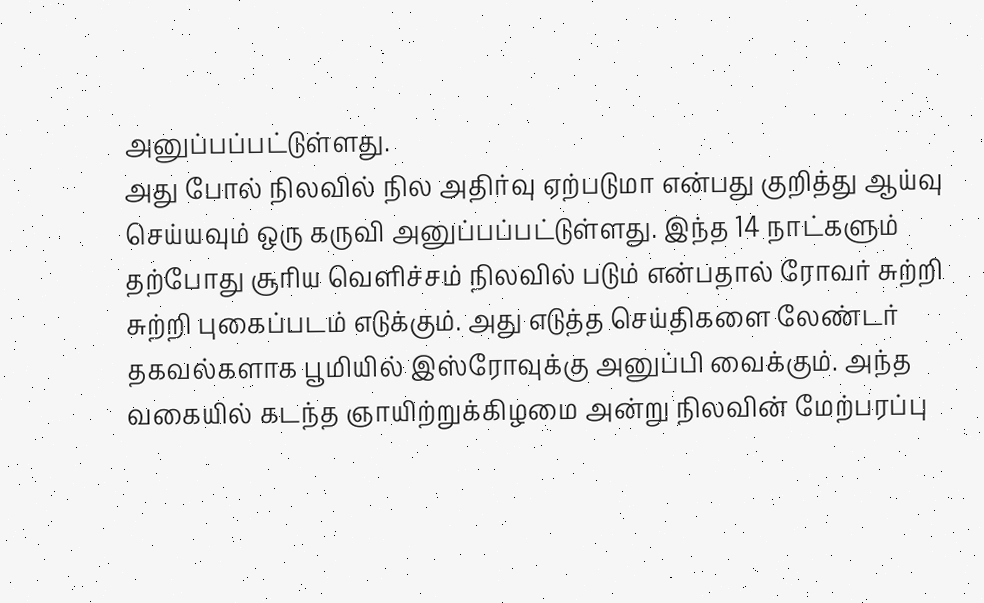அனுப்பப்பட்டுள்ளது.
அது போல் நிலவில் நில அதிர்வு ஏற்படுமா என்பது குறித்து ஆய்வு செய்யவும் ஒரு கருவி அனுப்பப்பட்டுள்ளது. இந்த 14 நாட்களும் தற்போது சூரிய வெளிச்சம் நிலவில் படும் என்பதால் ரோவர் சுற்றி சுற்றி புகைப்படம் எடுக்கும். அது எடுத்த செய்திகளை லேண்டர் தகவல்களாக பூமியில் இஸ்ரோவுக்கு அனுப்பி வைக்கும். அந்த வகையில் கடந்த ஞாயிற்றுக்கிழமை அன்று நிலவின் மேற்பரப்பு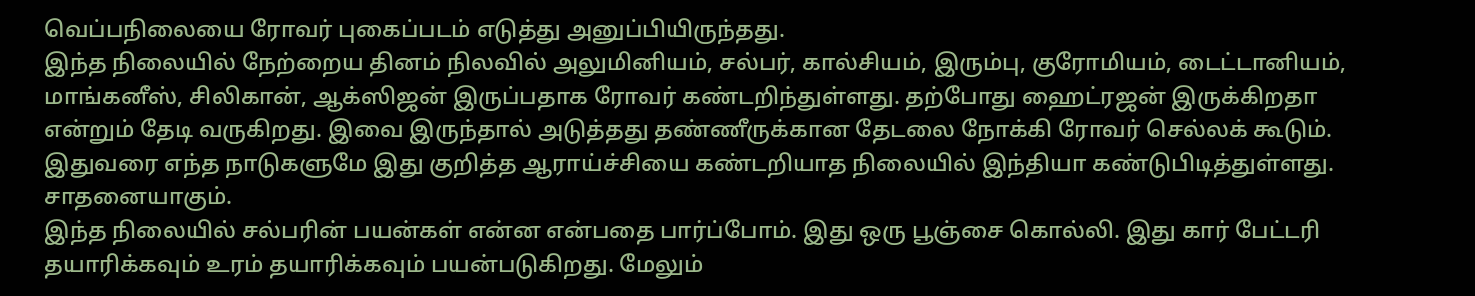வெப்பநிலையை ரோவர் புகைப்படம் எடுத்து அனுப்பியிருந்தது.
இந்த நிலையில் நேற்றைய தினம் நிலவில் அலுமினியம், சல்பர், கால்சியம், இரும்பு, குரோமியம், டைட்டானியம், மாங்கனீஸ், சிலிகான், ஆக்ஸிஜன் இருப்பதாக ரோவர் கண்டறிந்துள்ளது. தற்போது ஹைட்ரஜன் இருக்கிறதா என்றும் தேடி வருகிறது. இவை இருந்தால் அடுத்தது தண்ணீருக்கான தேடலை நோக்கி ரோவர் செல்லக் கூடும். இதுவரை எந்த நாடுகளுமே இது குறித்த ஆராய்ச்சியை கண்டறியாத நிலையில் இந்தியா கண்டுபிடித்துள்ளது. சாதனையாகும்.
இந்த நிலையில் சல்பரின் பயன்கள் என்ன என்பதை பார்ப்போம். இது ஒரு பூஞ்சை கொல்லி. இது கார் பேட்டரி தயாரிக்கவும் உரம் தயாரிக்கவும் பயன்படுகிறது. மேலும்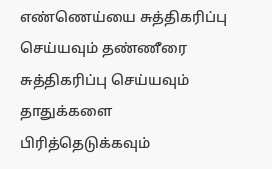எண்ணெய்யை சுத்திகரிப்பு செய்யவும் தண்ணீரை சுத்திகரிப்பு செய்யவும் தாதுக்களை பிரித்தெடுக்கவும்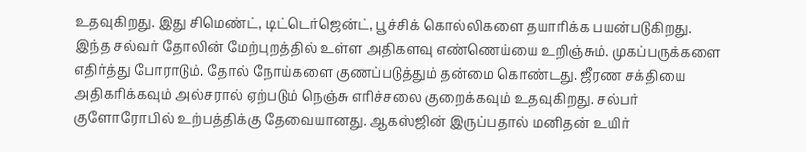உதவுகிறது. இது சிமெண்ட், டிட்டெர்ஜென்ட், பூச்சிக் கொல்லிகளை தயாரிக்க பயன்படுகிறது.
இந்த சல்வர் தோலின் மேற்புறத்தில் உள்ள அதிகளவு எண்ணெய்யை உறிஞ்சும். முகப்பருக்களை எதிர்த்து போராடும். தோல் நோய்களை குணப்படுத்தும் தன்மை கொண்டது. ஜீரண சக்தியை அதிகரிக்கவும் அல்சரால் ஏற்படும் நெஞ்சு எரிச்சலை குறைக்கவும் உதவுகிறது. சல்பர் குளோரோபில் உற்பத்திக்கு தேவையானது. ஆகஸ்ஜின் இருப்பதால் மனிதன் உயிர்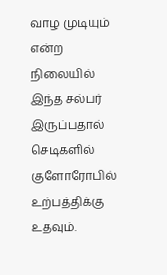வாழ முடியும் என்ற நிலையில் இந்த சல்பர் இருப்பதால் செடிகளில் குளோரோபில் உற்பத்திக்கு உதவும்.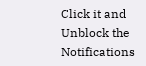Click it and Unblock the Notifications